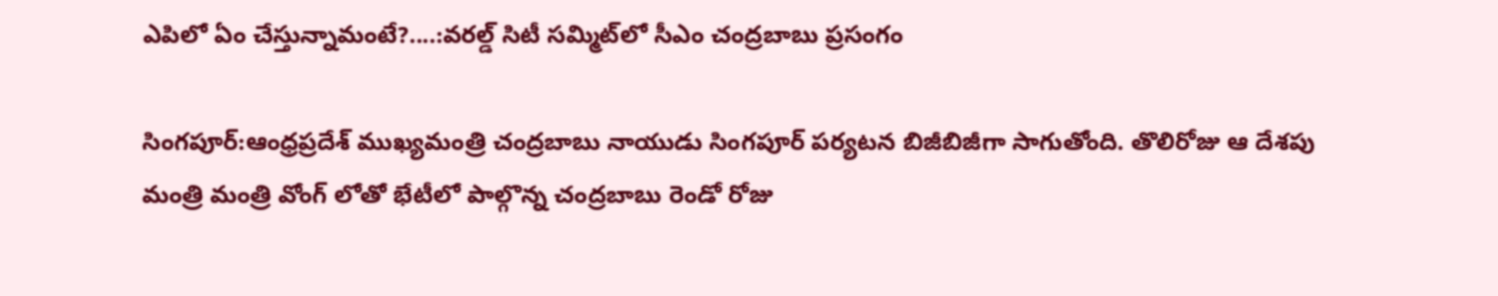ఎపిలో ఏం చేస్తున్నామంటే?....:వరల్డ్ సిటీ సమ్మిట్‌లో సీఎం చంద్రబాబు ప్రసంగం

సింగపూర్:ఆంధ్రప్రదేశ్ ముఖ్యమంత్రి చంద్రబాబు నాయుడు సింగపూర్‌ పర్యటన బిజీబిజీగా సాగుతోంది. తొలిరోజు ఆ దేశపు మంత్రి మంత్రి వోంగ్ లోతో భేటీలో పాల్గొన్న చంద్రబాబు రెండో రోజు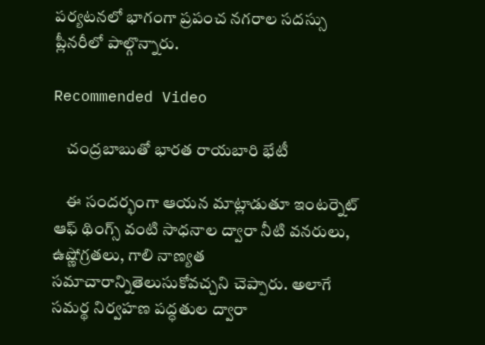పర్యటనలో భాగంగా ప్రపంచ నగరాల సదస్సు ప్లీనరీలో పాల్గొన్నారు.

Recommended Video

    చంద్రబాబుతో భారత రాయబారి భేటీ

    ఈ సందర్భంగా ఆయన మాట్లాడుతూ ఇంటర్నెట్ ఆఫ్ థింగ్స్ వంటి సాధనాల ద్వారా నీటి వనరులు, ఉష్ణోగ్రతలు, గాలి నాణ్యత సమాచారాన్నితెలుసుకోవచ్చని చెప్పారు. అలాగే సమర్థ నిర్వహణ పద్ధతుల ద్వారా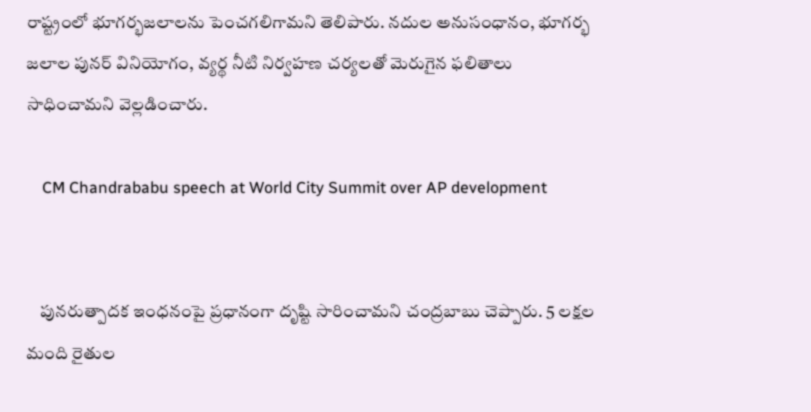రాష్ట్రంలో భూగర్భజలాలను పెంచగలిగామని తెలిపారు. నదుల అనుసంధానం, భూగర్భ జలాల పునర్ వినియోగం, వ్యర్థ నీటి నిర్వహణ చర్యలతో మెరుగైన ఫలితాలు సాధించామని వెల్లడించారు.

    CM Chandrababu speech at World City Summit over AP development


    పునరుత్పాదక ఇంధనంపై ప్రధానంగా దృష్టి సారించామని చంద్రబాబు చెప్పారు. 5 లక్షల మంది రైతుల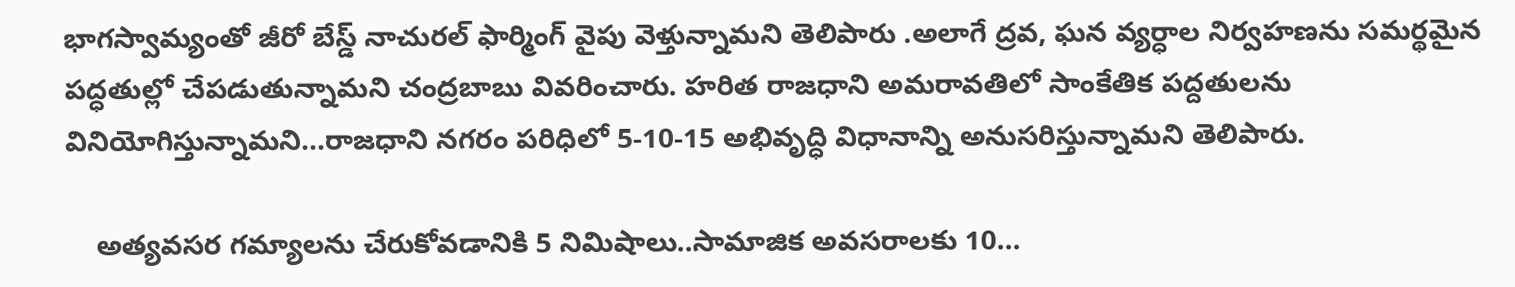భాగస్వామ్యంతో జీరో బేస్డ్ నాచురల్ ఫార్మింగ్ వైపు వెళ్తున్నామని తెలిపారు .అలాగే ద్రవ, ఘన వ్యర్ధాల నిర్వహణను సమర్థమైన పద్ధతుల్లో చేపడుతున్నామని చంద్రబాబు వివరించారు. హరిత రాజధాని అమరావతిలో సాంకేతిక పద్దతులను వినియోగిస్తున్నామని...రాజధాని నగరం పరిధిలో 5-10-15 అభివృద్ధి విధానాన్ని అనుసరిస్తున్నామని తెలిపారు.

    అత్యవసర గమ్యాలను చేరుకోవడానికి 5 నిమిషాలు..సామాజిక అవసరాలకు 10...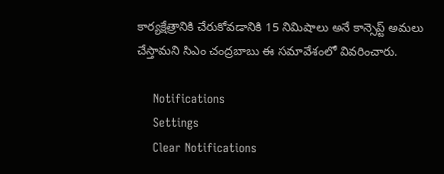కార్యక్షేత్రానికి చేరుకోవడానికి 15 నిమిషాలు అనే కాన్సెప్ట్ అమలు చేస్తామని సిఎం చంద్రబాబు ఈ సమావేశంలో వివరించారు.

    Notifications
    Settings
    Clear Notifications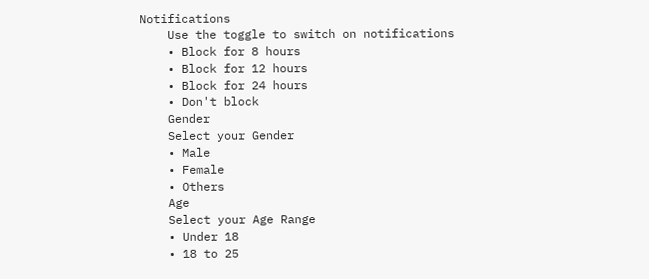Notifications
    Use the toggle to switch on notifications
    • Block for 8 hours
    • Block for 12 hours
    • Block for 24 hours
    • Don't block
    Gender
    Select your Gender
    • Male
    • Female
    • Others
    Age
    Select your Age Range
    • Under 18
    • 18 to 25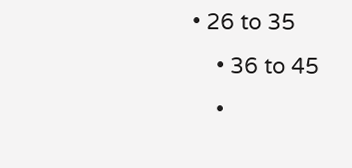• 26 to 35
    • 36 to 45
    •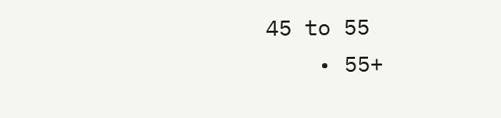45 to 55
    • 55+